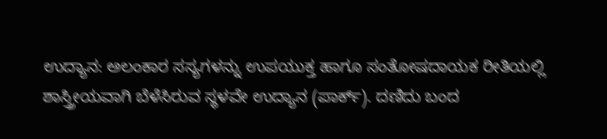ಉದ್ಯಾನ: ಅಲಂಕಾರ ಸಸ್ಯಗಳನ್ನು ಉಪಯುಕ್ತ ಹಾಗೂ ಸಂತೋಷದಾಯಕ ರೀತಿಯಲ್ಲಿ ಶಾಸ್ತ್ರೀಯವಾಗಿ ಬೆಳೆಸಿರುವ ಸ್ಥಳವೇ ಉದ್ಯಾನ (ಪಾರ್ಕ್). ದಣಿದು ಬಂದ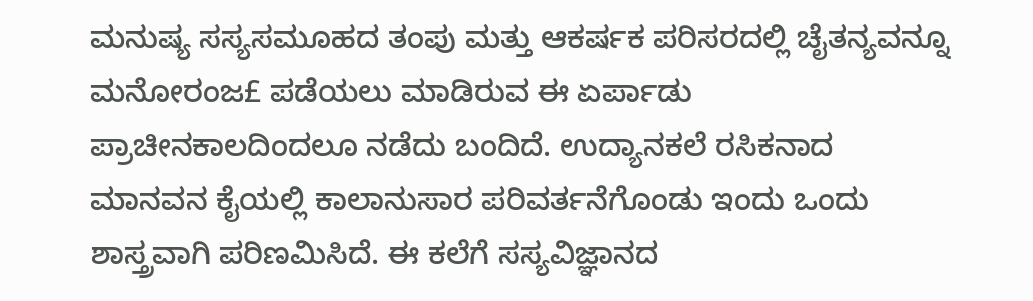ಮನುಷ್ಯ ಸಸ್ಯಸಮೂಹದ ತಂಪು ಮತ್ತು ಆಕರ್ಷಕ ಪರಿಸರದಲ್ಲಿ ಚೈತನ್ಯವನ್ನೂ ಮನೋರಂಜ£ ಪಡೆಯಲು ಮಾಡಿರುವ ಈ ಏರ್ಪಾಡು ಪ್ರಾಚೀನಕಾಲದಿಂದಲೂ ನಡೆದು ಬಂದಿದೆ. ಉದ್ಯಾನಕಲೆ ರಸಿಕನಾದ ಮಾನವನ ಕೈಯಲ್ಲಿ ಕಾಲಾನುಸಾರ ಪರಿವರ್ತನೆಗೊಂಡು ಇಂದು ಒಂದು ಶಾಸ್ತ್ರವಾಗಿ ಪರಿಣಮಿಸಿದೆ. ಈ ಕಲೆಗೆ ಸಸ್ಯವಿಜ್ಞಾನದ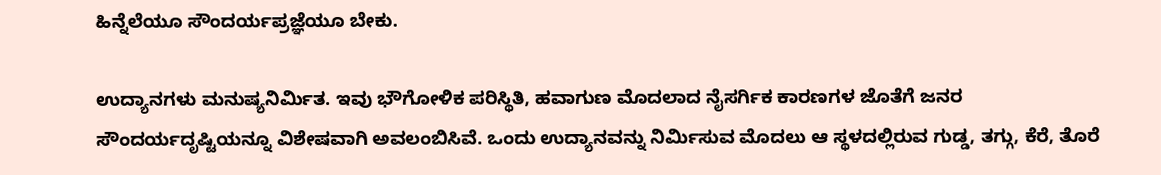ಹಿನ್ನೆಲೆಯೂ ಸೌಂದರ್ಯಪ್ರಜ್ಞೆಯೂ ಬೇಕು.

ಉದ್ಯಾನಗಳು ಮನುಷ್ಯನಿರ್ಮಿತ. ಇವು ಭೌಗೋಳಿಕ ಪರಿಸ್ಥಿತಿ, ಹವಾಗುಣ ಮೊದಲಾದ ನೈಸರ್ಗಿಕ ಕಾರಣಗಳ ಜೊತೆಗೆ ಜನರ ಸೌಂದರ್ಯದೃಷ್ಟಿಯನ್ನೂ ವಿಶೇಷವಾಗಿ ಅವಲಂಬಿಸಿವೆ. ಒಂದು ಉದ್ಯಾನವನ್ನು ನಿರ್ಮಿಸುವ ಮೊದಲು ಆ ಸ್ಥಳದಲ್ಲಿರುವ ಗುಡ್ಡ, ತಗ್ಗು, ಕೆರೆ, ತೊರೆ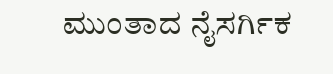ಮುಂತಾದ ನೈಸರ್ಗಿಕ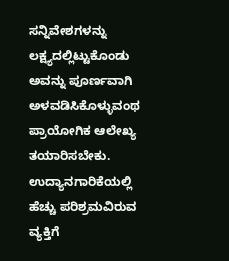ಸನ್ನಿವೇಶಗಳನ್ನು ಲಕ್ಷ್ಯದಲ್ಲಿಟ್ಟುಕೊಂಡು ಅವನ್ನು ಪೂರ್ಣವಾಗಿ ಅಳವಡಿಸಿಕೊಳ್ಳುವಂಥ ಪ್ರಾಯೋಗಿಕ ಆಲೇಖ್ಯ ತಯಾರಿಸಬೇಕು. ಉದ್ಯಾನಗಾರಿಕೆಯಲ್ಲಿ ಹೆಚ್ಚು ಪರಿಶ್ರಮವಿರುವ ವ್ಯಕ್ತಿಗೆ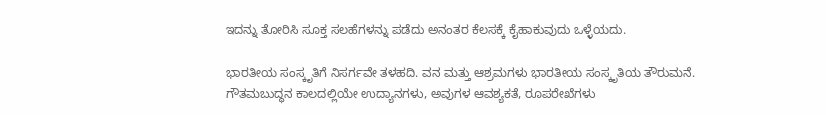ಇದನ್ನು ತೋರಿಸಿ ಸೂಕ್ತ ಸಲಹೆಗಳನ್ನು ಪಡೆದು ಅನಂತರ ಕೆಲಸಕ್ಕೆ ಕೈಹಾಕುವುದು ಒಳ್ಳೆಯದು.

ಭಾರತೀಯ ಸಂಸ್ಕೃತಿಗೆ ನಿಸರ್ಗವೇ ತಳಹದಿ. ವನ ಮತ್ತು ಆಶ್ರಮಗಳು ಭಾರತೀಯ ಸಂಸ್ಕೃತಿಯ ತೌರುಮನೆ. ಗೌತಮಬುದ್ಧನ ಕಾಲದಲ್ಲಿಯೇ ಉದ್ಯಾನಗಳು, ಅವುಗಳ ಆವಶ್ಯಕತೆ, ರೂಪರೇಖೆಗಳು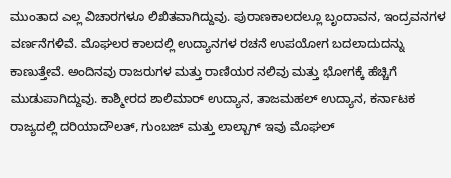ಮುಂತಾದ ಎಲ್ಲ ವಿಚಾರಗಳೂ ಲಿಖಿತವಾಗಿದ್ದುವು. ಪುರಾಣಕಾಲದಲ್ಲೂ ಬೃಂದಾವನ, ಇಂದ್ರವನಗಳ ವರ್ಣನೆಗಳಿವೆ. ಮೊಘಲರ ಕಾಲದಲ್ಲಿ ಉದ್ಯಾನಗಳ ರಚನೆ ಉಪಯೋಗ ಬದಲಾದುದನ್ನು ಕಾಣುತ್ತೇವೆ. ಅಂದಿನವು ರಾಜರುಗಳ ಮತ್ತು ರಾಣಿಯರ ನಲಿವು ಮತ್ತು ಭೋಗಕ್ಕೆ ಹೆಚ್ಚಿಗೆ ಮುಡುಪಾಗಿದ್ದುವು. ಕಾಶ್ಮೀರದ ಶಾಲಿಮಾರ್ ಉದ್ಯಾನ, ತಾಜಮಹಲ್ ಉದ್ಯಾನ, ಕರ್ನಾಟಕ ರಾಜ್ಯದಲ್ಲಿ ದರಿಯಾದೌಲತ್, ಗುಂಬಜ್ ಮತ್ತು ಲಾಲ್ಬಾಗ್ ಇವು ಮೊಘಲ್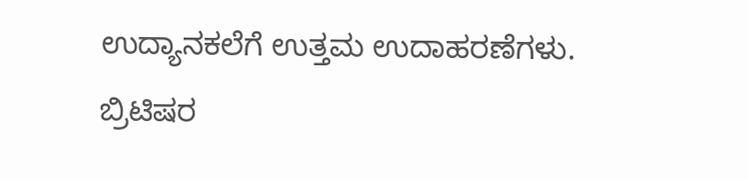ಉದ್ಯಾನಕಲೆಗೆ ಉತ್ತಮ ಉದಾಹರಣೆಗಳು. ಬ್ರಿಟಿಷರ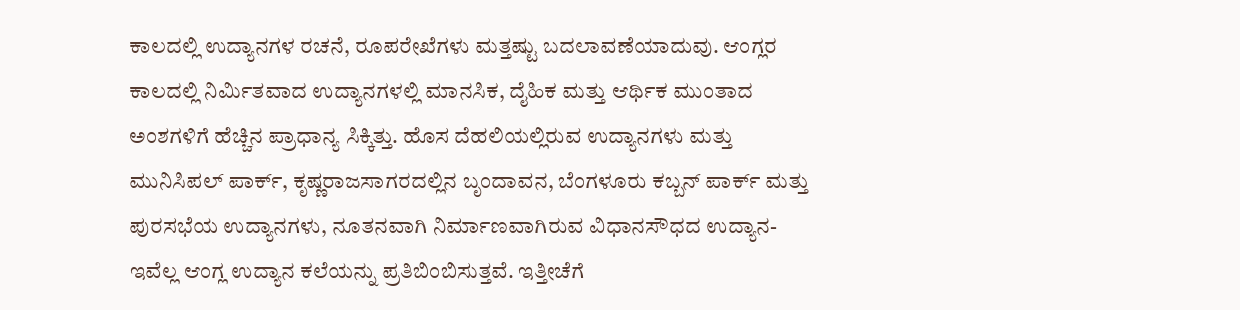ಕಾಲದಲ್ಲಿ ಉದ್ಯಾನಗಳ ರಚನೆ, ರೂಪರೇಖೆಗಳು ಮತ್ತಷ್ಟು ಬದಲಾವಣೆಯಾದುವು. ಆಂಗ್ಲರ ಕಾಲದಲ್ಲಿ ನಿರ್ಮಿತವಾದ ಉದ್ಯಾನಗಳಲ್ಲಿ ಮಾನಸಿಕ, ದೈಹಿಕ ಮತ್ತು ಆರ್ಥಿಕ ಮುಂತಾದ ಅಂಶಗಳಿಗೆ ಹೆಚ್ಚಿನ ಪ್ರಾಧಾನ್ಯ ಸಿಕ್ಕಿತ್ತು. ಹೊಸ ದೆಹಲಿಯಲ್ಲಿರುವ ಉದ್ಯಾನಗಳು ಮತ್ತು ಮುನಿಸಿಪಲ್ ಪಾರ್ಕ್, ಕೃಷ್ಣರಾಜಸಾಗರದಲ್ಲಿನ ಬೃಂದಾವನ, ಬೆಂಗಳೂರು ಕಬ್ಬನ್ ಪಾರ್ಕ್ ಮತ್ತು ಪುರಸಭೆಯ ಉದ್ಯಾನಗಳು, ನೂತನವಾಗಿ ನಿರ್ಮಾಣವಾಗಿರುವ ವಿಧಾನಸೌಧದ ಉದ್ಯಾನ-ಇವೆಲ್ಲ ಆಂಗ್ಲ ಉದ್ಯಾನ ಕಲೆಯನ್ನು ಪ್ರತಿಬಿಂಬಿಸುತ್ತವೆ. ಇತ್ತೀಚೆಗೆ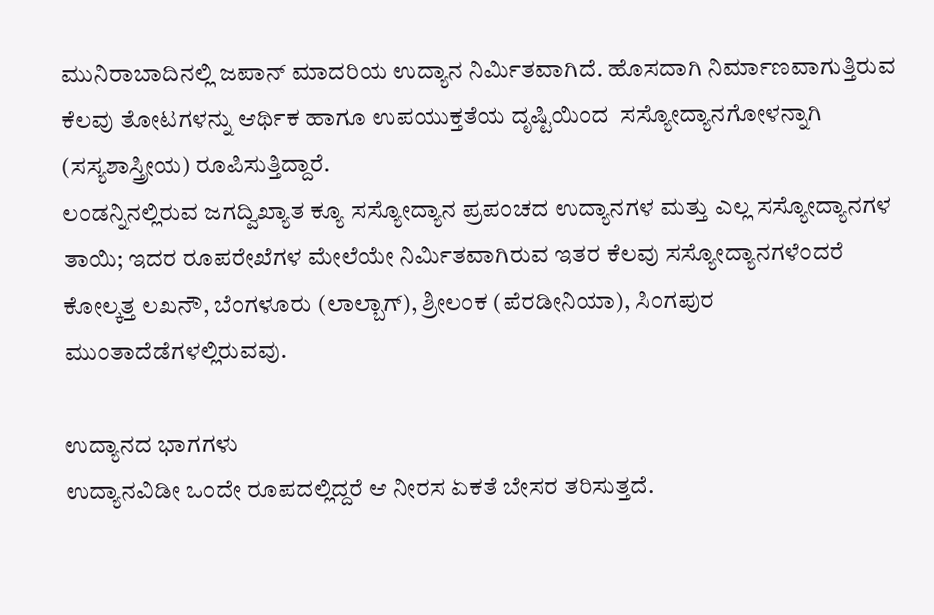ಮುನಿರಾಬಾದಿನಲ್ಲಿ ಜಪಾನ್ ಮಾದರಿಯ ಉದ್ಯಾನ ನಿರ್ಮಿತವಾಗಿದೆ. ಹೊಸದಾಗಿ ನಿರ್ಮಾಣವಾಗುತ್ತಿರುವ ಕೆಲವು ತೋಟಗಳನ್ನು ಆರ್ಥಿಕ ಹಾಗೂ ಉಪಯುಕ್ತತೆಯ ದೃಷ್ಟಿಯಿಂದ  ಸಸ್ಯೋದ್ಯಾನಗೋಳನ್ನಾಗಿ (ಸಸ್ಯಶಾಸ್ತ್ರೀಯ) ರೂಪಿಸುತ್ತಿದ್ದಾರೆ.
ಲಂಡನ್ನಿನಲ್ಲಿರುವ ಜಗದ್ವಿಖ್ಯಾತ ಕ್ಯೂ ಸಸ್ಯೋದ್ಯಾನ ಪ್ರಪಂಚದ ಉದ್ಯಾನಗಳ ಮತ್ತು ಎಲ್ಲ ಸಸ್ಯೋದ್ಯಾನಗಳ ತಾಯಿ; ಇದರ ರೂಪರೇಖೆಗಳ ಮೇಲೆಯೇ ನಿರ್ಮಿತವಾಗಿರುವ ಇತರ ಕೆಲವು ಸಸ್ಯೋದ್ಯಾನಗಳೆಂದರೆ ಕೋಲ್ಕತ್ತ ಲಖನೌ, ಬೆಂಗಳೂರು (ಲಾಲ್ಬಾಗ್), ಶ್ರೀಲಂಕ (ಪೆರಡೀನಿಯಾ), ಸಿಂಗಪುರ ಮುಂತಾದೆಡೆಗಳಲ್ಲಿರುವವು.

ಉದ್ಯಾನದ ಭಾಗಗಳು
ಉದ್ಯಾನವಿಡೀ ಒಂದೇ ರೂಪದಲ್ಲಿದ್ದರೆ ಆ ನೀರಸ ಏಕತೆ ಬೇಸರ ತರಿಸುತ್ತದೆ.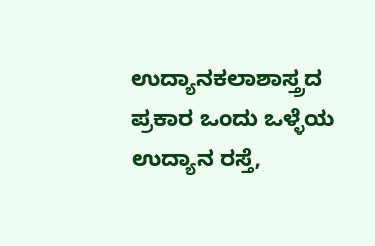ಉದ್ಯಾನಕಲಾಶಾಸ್ತ್ರದ ಪ್ರಕಾರ ಒಂದು ಒಳ್ಳೆಯ ಉದ್ಯಾನ ರಸ್ತೆ,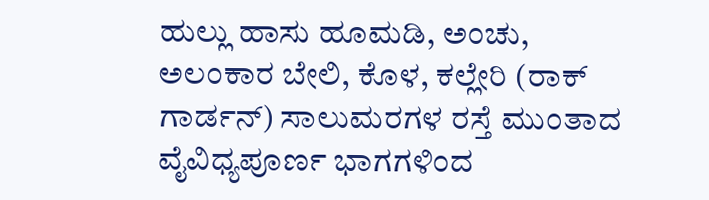ಹುಲ್ಲು ಹಾಸು ಹೂಮಡಿ, ಅಂಚು, ಅಲಂಕಾರ ಬೇಲಿ, ಕೊಳ, ಕಲ್ಲೇರಿ (ರಾಕ್ ಗಾರ್ಡನ್) ಸಾಲುಮರಗಳ ರಸ್ತೆ ಮುಂತಾದ ವೈವಿಧ್ಯಪೂರ್ಣ ಭಾಗಗಳಿಂದ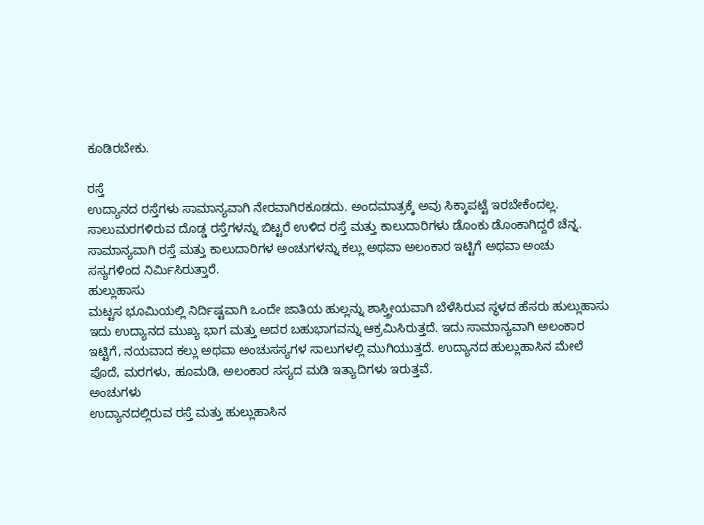ಕೂಡಿರಬೇಕು.

ರಸ್ತೆ
ಉದ್ಯಾನದ ರಸ್ತೆಗಳು ಸಾಮಾನ್ಯವಾಗಿ ನೇರವಾಗಿರಕೂಡದು. ಅಂದಮಾತ್ರಕ್ಕೆ ಅವು ಸಿಕ್ಕಾಪಟ್ಟೆ ಇರಬೇಕೆಂದಲ್ಲ. ಸಾಲುಮರಗಳಿರುವ ದೊಡ್ಡ ರಸ್ತೆಗಳನ್ನು ಬಿಟ್ಟರೆ ಉಳಿದ ರಸ್ತೆ ಮತ್ತು ಕಾಲುದಾರಿಗಳು ಡೊಂಕು ಡೊಂಕಾಗಿದ್ದರೆ ಚೆನ್ನ. ಸಾಮಾನ್ಯವಾಗಿ ರಸ್ತೆ ಮತ್ತು ಕಾಲುದಾರಿಗಳ ಅಂಚುಗಳನ್ನು ಕಲ್ಲು ಅಥವಾ ಅಲಂಕಾರ ಇಟ್ಟಿಗೆ ಅಥವಾ ಅಂಚು ಸಸ್ಯಗಳಿಂದ ನಿರ್ಮಿಸಿರುತ್ತಾರೆ.
ಹುಲ್ಲುಹಾಸು
ಮಟ್ಟಸ ಭೂಮಿಯಲ್ಲಿ ನಿರ್ದಿಷ್ಟವಾಗಿ ಒಂದೇ ಜಾತಿಯ ಹುಲ್ಲನ್ನು ಶಾಸ್ತ್ರೀಯವಾಗಿ ಬೆಳೆಸಿರುವ ಸ್ಥಳದ ಹೆಸರು ಹುಲ್ಲುಹಾಸು ಇದು ಉದ್ಯಾನದ ಮುಖ್ಯ ಭಾಗ ಮತ್ತು ಅದರ ಬಹುಭಾಗವನ್ನು ಆಕ್ರಮಿಸಿರುತ್ತದೆ. ಇದು ಸಾಮಾನ್ಯವಾಗಿ ಅಲಂಕಾರ ಇಟ್ಟಿಗೆ, ನಯವಾದ ಕಲ್ಲು ಅಥವಾ ಅಂಚುಸಸ್ಯಗಳ ಸಾಲುಗಳಲ್ಲಿ ಮುಗಿಯುತ್ತದೆ. ಉದ್ಯಾನದ ಹುಲ್ಲುಹಾಸಿನ ಮೇಲೆ ಪೊದೆ, ಮರಗಳು, ಹೂಮಡಿ, ಅಲಂಕಾರ ಸಸ್ಯದ ಮಡಿ ಇತ್ಯಾದಿಗಳು ಇರುತ್ತವೆ.
ಅಂಚುಗಳು
ಉದ್ಯಾನದಲ್ಲಿರುವ ರಸ್ತೆ ಮತ್ತು ಹುಲ್ಲುಹಾಸಿನ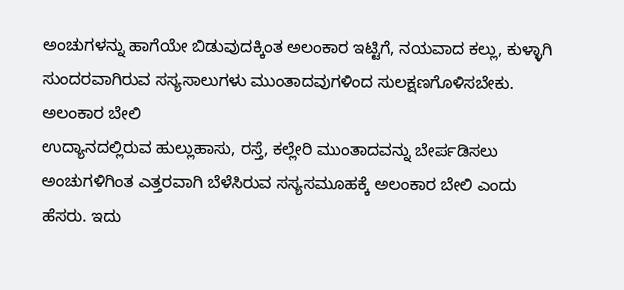ಅಂಚುಗಳನ್ನು ಹಾಗೆಯೇ ಬಿಡುವುದಕ್ಕಿಂತ ಅಲಂಕಾರ ಇಟ್ಟಿಗೆ, ನಯವಾದ ಕಲ್ಲು, ಕುಳ್ಳಾಗಿ ಸುಂದರವಾಗಿರುವ ಸಸ್ಯಸಾಲುಗಳು ಮುಂತಾದವುಗಳಿಂದ ಸುಲಕ್ಷಣಗೊಳಿಸಬೇಕು.
ಅಲಂಕಾರ ಬೇಲಿ
ಉದ್ಯಾನದಲ್ಲಿರುವ ಹುಲ್ಲುಹಾಸು, ರಸ್ತೆ, ಕಲ್ಲೇರಿ ಮುಂತಾದವನ್ನು ಬೇರ್ಪಡಿಸಲು ಅಂಚುಗಳಿಗಿಂತ ಎತ್ತರವಾಗಿ ಬೆಳೆಸಿರುವ ಸಸ್ಯಸಮೂಹಕ್ಕೆ ಅಲಂಕಾರ ಬೇಲಿ ಎಂದು ಹೆಸರು. ಇದು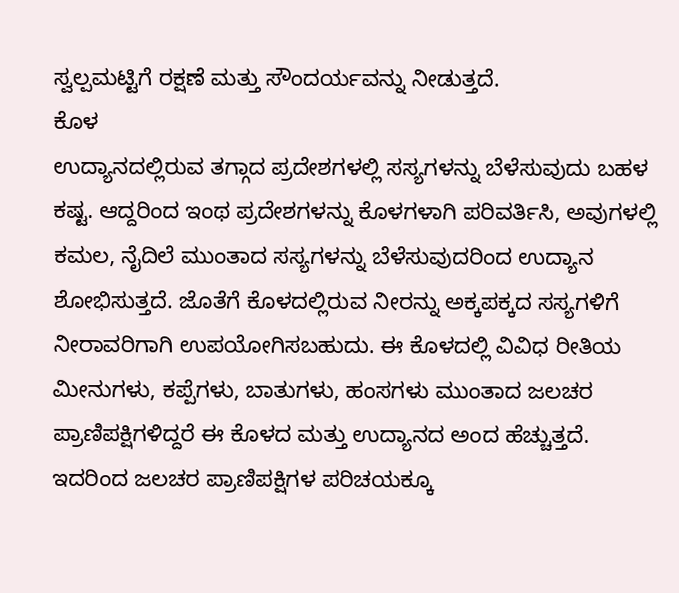ಸ್ವಲ್ಪಮಟ್ಟಿಗೆ ರಕ್ಷಣೆ ಮತ್ತು ಸೌಂದರ್ಯವನ್ನು ನೀಡುತ್ತದೆ.
ಕೊಳ
ಉದ್ಯಾನದಲ್ಲಿರುವ ತಗ್ಗಾದ ಪ್ರದೇಶಗಳಲ್ಲಿ ಸಸ್ಯಗಳನ್ನು ಬೆಳೆಸುವುದು ಬಹಳ ಕಷ್ಟ. ಆದ್ದರಿಂದ ಇಂಥ ಪ್ರದೇಶಗಳನ್ನು ಕೊಳಗಳಾಗಿ ಪರಿವರ್ತಿಸಿ, ಅವುಗಳಲ್ಲಿ ಕಮಲ, ನೈದಿಲೆ ಮುಂತಾದ ಸಸ್ಯಗಳನ್ನು ಬೆಳೆಸುವುದರಿಂದ ಉದ್ಯಾನ ಶೋಭಿಸುತ್ತದೆ. ಜೊತೆಗೆ ಕೊಳದಲ್ಲಿರುವ ನೀರನ್ನು ಅಕ್ಕಪಕ್ಕದ ಸಸ್ಯಗಳಿಗೆ ನೀರಾವರಿಗಾಗಿ ಉಪಯೋಗಿಸಬಹುದು. ಈ ಕೊಳದಲ್ಲಿ ವಿವಿಧ ರೀತಿಯ ಮೀನುಗಳು, ಕಪ್ಪೆಗಳು, ಬಾತುಗಳು, ಹಂಸಗಳು ಮುಂತಾದ ಜಲಚರ ಪ್ರಾಣಿಪಕ್ಷಿಗಳಿದ್ದರೆ ಈ ಕೊಳದ ಮತ್ತು ಉದ್ಯಾನದ ಅಂದ ಹೆಚ್ಚುತ್ತದೆ. ಇದರಿಂದ ಜಲಚರ ಪ್ರಾಣಿಪಕ್ಷಿಗಳ ಪರಿಚಯಕ್ಕೂ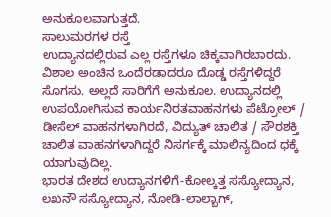ಅನುಕೂಲವಾಗುತ್ತದೆ.
ಸಾಲುಮರಗಳ ರಸ್ತೆ
ಉದ್ಯಾನದಲ್ಲಿರುವ ಎಲ್ಲ ರಸ್ತೆಗಳೂ ಚಿಕ್ಕವಾಗಿರಬಾರದು. ವಿಶಾಲ ಅಂಚಿನ ಒಂದೆರಡಾದರೂ ದೊಡ್ಡ ರಸ್ತೆಗಳಿದ್ದರೆ ಸೊಗಸು. ಅಲ್ಲದೆ ಸಾರಿಗೆಗೆ ಅನುಕೂಲ. ಉದ್ಯಾನದಲ್ಲಿ ಉಪಯೋಗಿಸುವ ಕಾರ್ಯನಿರತವಾಹನಗಳು ಪೆಟ್ರೋಲ್ / ಡೀಸೆಲ್ ವಾಹನಗಳಾಗಿರದೆ, ವಿದ್ಯುತ್ ಚಾಲಿತ / ಸೌರಶಕ್ತಿ ಚಾಲಿತ ವಾಹನಗಳಾಗಿದ್ದರೆ ನಿಸರ್ಗಕ್ಕೆ ಮಾಲಿನ್ಯದಿಂದ ಧಕ್ಕೆ ಯಾಗುವುದಿಲ್ಲ.
ಭಾರತ ದೇಶದ ಉದ್ಯಾನಗಳಿಗೆ-ಕೋಲ್ಕತ್ತ ಸಸ್ಯೋದ್ಯಾನ, ಲಖನೌ ಸಸ್ಯೋದ್ಯಾನ, ನೋಡಿ-ಲಾಲ್ಬಾಗ್,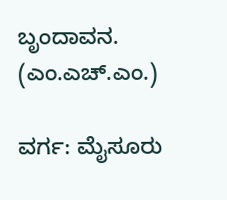ಬೃಂದಾವನ. (ಎಂ.ಎಚ್.ಎಂ.)

ವರ್ಗ: ಮೈಸೂರು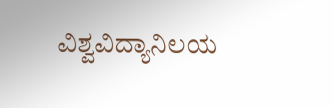ವಿಶ್ವವಿದ್ಯಾನಿಲಯ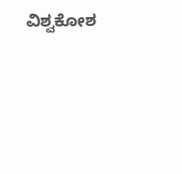ವಿಶ್ವಕೋಶ